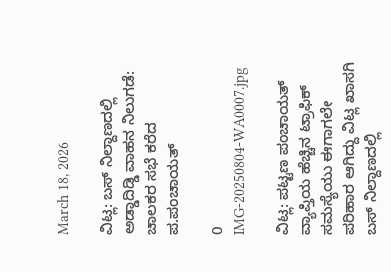March 18, 2026

ವಿಟ್ಲ: ಬಸ್ ನಿಲ್ದಾಣದಲ್ಲಿ ಅಡ್ಡಾದಿಡ್ಡಿ ವಾಹನ ನಿಲುಗಡೆ: ಚಾಲಕರ ಸಭೆ ಕರೆದ ಪ.ಪಂಚಾಯತ್

0
IMG-20250804-WA0007.jpg

ವಿಟ್ಲ: ಪಟ್ಟಣ ಪಂಚಾಯತ್ ವ್ಯಾಪ್ತಿಯ ಹೆಚ್ಚಿನ ಟ್ರಾಫಿಕ್ ಸಮಸ್ಯೆಯು ಈಗಾಗಲೇ ಪರಿಹಾರ ಆಗಿದ್ದು ವಿಟ್ಲ ಖಾಸಗಿ ಬಸ್ ನಿಲ್ದಾಣದಲ್ಲಿ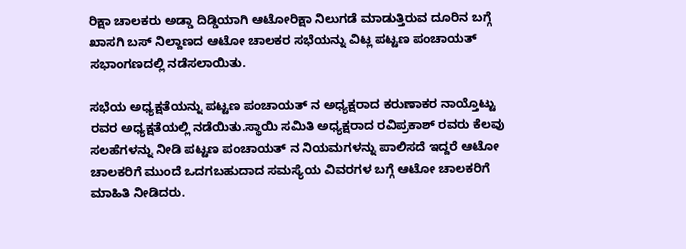ರಿಕ್ಷಾ ಚಾಲಕರು ಅಡ್ಡಾ ದಿಡ್ಡಿಯಾಗಿ ಆಟೋರಿಕ್ಷಾ ನಿಲುಗಡೆ ಮಾಡುತ್ತಿರುವ ದೂರಿನ ಬಗ್ಗೆ ಖಾಸಗಿ ಬಸ್ ನಿಲ್ದಾಣದ ಆಟೋ ಚಾಲಕರ ಸಭೆಯನ್ನು ವಿಟ್ಲ ಪಟ್ಟಣ ಪಂಚಾಯತ್ ಸಭಾಂಗಣದಲ್ಲಿ ನಡೆಸಲಾಯಿತು.

ಸಭೆಯ ಅಧ್ಯಕ್ಷತೆಯನ್ನು ಪಟ್ಟಣ ಪಂಚಾಯತ್ ನ ಅಧ್ಯಕ್ಷರಾದ ಕರುಣಾಕರ ನಾಯ್ತೊಟ್ಟು ರವರ ಅಧ್ಯಕ್ಷತೆಯಲ್ಲಿ ನಡೆಯಿತು.ಸ್ಥಾಯಿ ಸಮಿತಿ ಅಧ್ಯಕ್ಷರಾದ ರವಿಪ್ರಕಾಶ್ ರವರು ಕೆಲವು ಸಲಹೆಗಳನ್ನು ನೀಡಿ ಪಟ್ಟಣ ಪಂಚಾಯತ್ ನ ನಿಯಮಗಳನ್ನು ಪಾಲಿಸದೆ ಇದ್ದರೆ ಆಟೋ ಚಾಲಕರಿಗೆ ಮುಂದೆ ಒದಗಬಹುದಾದ ಸಮಸ್ಯೆಯ ವಿವರಗಳ ಬಗ್ಗೆ ಆಟೋ ಚಾಲಕರಿಗೆ ಮಾಹಿತಿ ನೀಡಿದರು.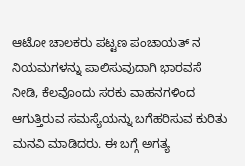ಆಟೋ ಚಾಲಕರು ಪಟ್ಟಣ ಪಂಚಾಯತ್ ನ ನಿಯಮಗಳನ್ನು ಪಾಲಿಸುವುದಾಗಿ ಭಾರವಸೆ ನೀಡಿ, ಕೆಲವೊಂದು ಸರಕು ವಾಹನಗಳಿಂದ ಆಗುತ್ತಿರುವ ಸಮಸ್ಯೆಯನ್ನು ಬಗೆಹರಿಸುವ ಕುರಿತು ಮನವಿ ಮಾಡಿದರು. ಈ ಬಗ್ಗೆ ಅಗತ್ಯ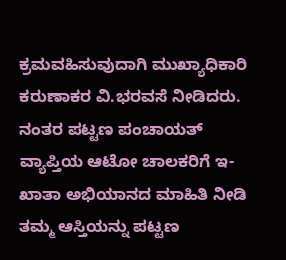ಕ್ರಮವಹಿಸುವುದಾಗಿ ಮುಖ್ಯಾಧಿಕಾರಿ ಕರುಣಾಕರ ವಿ.ಭರವಸೆ ನೀಡಿದರು. ನಂತರ ಪಟ್ಟಣ ಪಂಚಾಯತ್ ವ್ಯಾಪ್ತಿಯ ಆಟೋ ಚಾಲಕರಿಗೆ ಇ- ಖಾತಾ ಅಭಿಯಾನದ ಮಾಹಿತಿ ನೀಡಿ ತಮ್ಮ ಆಸ್ತಿಯನ್ನು ಪಟ್ಟಣ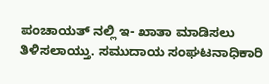ಪಂಚಾಯತ್ ನಲ್ಲಿ ಇ- ಖಾತಾ ಮಾಡಿಸಲು ತಿಳಿಸಲಾಯ್ತು. ಸಮುದಾಯ ಸಂಘಟನಾಧಿಕಾರಿ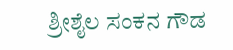ಶ್ರೀಶೈಲ ಸಂಕನ ಗೌಡ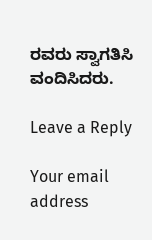ರವರು ಸ್ವಾಗತಿಸಿ ವಂದಿಸಿದರು.

Leave a Reply

Your email address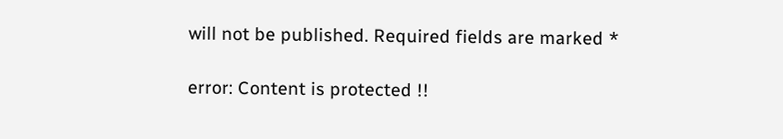will not be published. Required fields are marked *

error: Content is protected !!